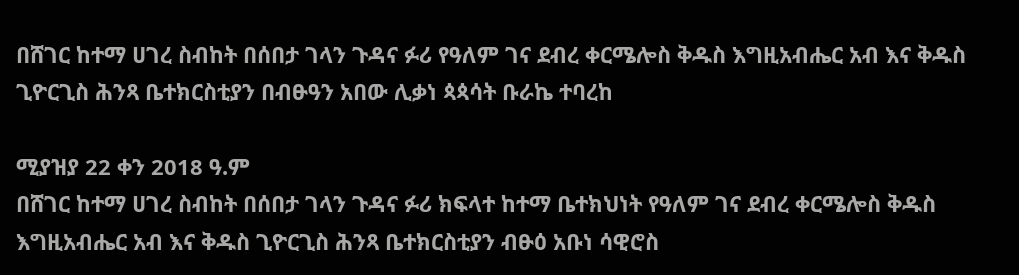በሸገር ከተማ ሀገረ ስብከት በሰበታ ገላን ጉዳና ፉሪ የዓለም ገና ደብረ ቀርሜሎስ ቅዱስ እግዚአብሔር አብ እና ቅዱስ ጊዮርጊስ ሕንጻ ቤተክርስቲያን በብፁዓን አበው ሊቃነ ጳጳሳት ቡራኬ ተባረከ

ሚያዝያ 22 ቀን 2018 ዓ.ም
በሸገር ከተማ ሀገረ ስብከት በሰበታ ገላን ጉዳና ፉሪ ክፍላተ ከተማ ቤተክህነት የዓለም ገና ደብረ ቀርሜሎስ ቅዱስ እግዚአብሔር አብ እና ቅዱስ ጊዮርጊስ ሕንጻ ቤተክርስቲያን ብፁዕ አቡነ ሳዊሮስ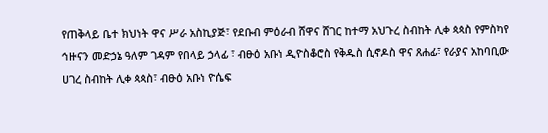የጠቅላይ ቤተ ክህነት ዋና ሥራ አስኪያጅ፣ የደቡብ ምዕራብ ሸዋና ሸገር ከተማ አህጉረ ስብከት ሊቀ ጳጳስ የምስካየ ኅዙናን መድኃኔ ዓለም ገዳም የበላይ ኃላፊ ፣ ብፁዕ አቡነ ዲዮስቆሮስ የቅዱስ ሲኖዶስ ዋና ጸሐፊ፣ የራያና አከባቢው ሀገረ ስብከት ሊቀ ጳጳስ፣ ብፁዕ አቡነ ዮሴፍ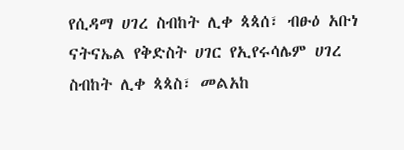የሲዳማ ሀገረ ስብከት ሊቀ ጳጳሰ፣ ብፁዕ አቡነ ናትናኤል የቅድስት ሀገር የኢየሩሳሌም ሀገረ ስብከት ሊቀ ጳጳስ፣ መልአከ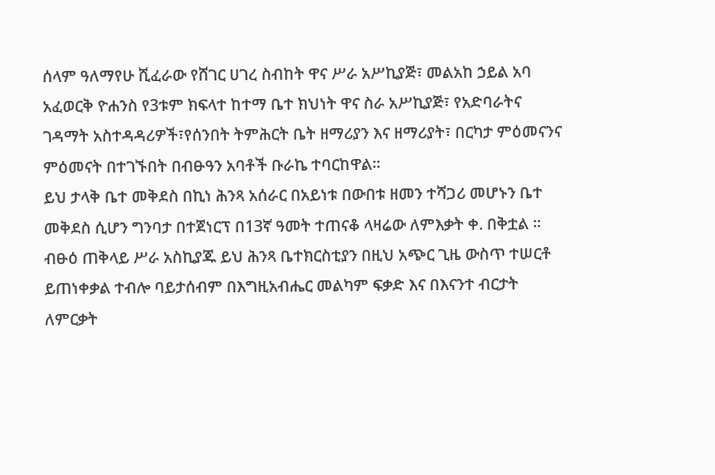ሰላም ዓለማየሁ ሺፈራው የሸገር ሀገረ ስብከት ዋና ሥራ አሥኪያጅ፣ መልአከ ኃይል አባ አፈወርቅ ዮሐንስ የ3ቱም ክፍላተ ከተማ ቤተ ክህነት ዋና ስራ አሥኪያጅ፣ የአድባራትና ገዳማት አስተዳዳሪዎች፣የሰንበት ትምሕርት ቤት ዘማሪያን እና ዘማሪያት፣ በርካታ ምዕመናንና ምዕመናት በተገኙበት በብፁዓን አባቶች ቡራኬ ተባርከዋል።
ይህ ታላቅ ቤተ መቅደስ በኪነ ሕንጻ አሰራር በአይነቱ በውበቱ ዘመን ተሻጋሪ መሆኑን ቤተ መቅደስ ሲሆን ግንባታ በተጀነርፕ በ13ኛ ዓመት ተጠናቆ ላዛሬው ለምእቃት ቀ. በቅቷል ።
ብፁዕ ጠቅላይ ሥራ አስኪያጁ ይህ ሕንጻ ቤተክርስቲያን በዚህ አጭር ጊዜ ውስጥ ተሠርቶ ይጠነቀቃል ተብሎ ባይታሰብም በእግዚአብሔር መልካም ፍቃድ እና በእናንተ ብርታት ለምርቃት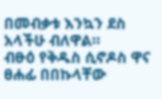በመብቃቱ እንኳን ደስ አላችሁ ብለዋል።
ብፁዕ የቅዱስ ሲኖዶስ ዋና ፀሐፊ በበኩላቸው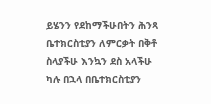ይሄንን የደከማችሁበትን ሕንጻ ቤተክርስቲያን ለምርቃት በቅቶ ስላያችሁ እንኳን ደስ አላችሁ ካሉ በኋላ በቤተክርስቲያን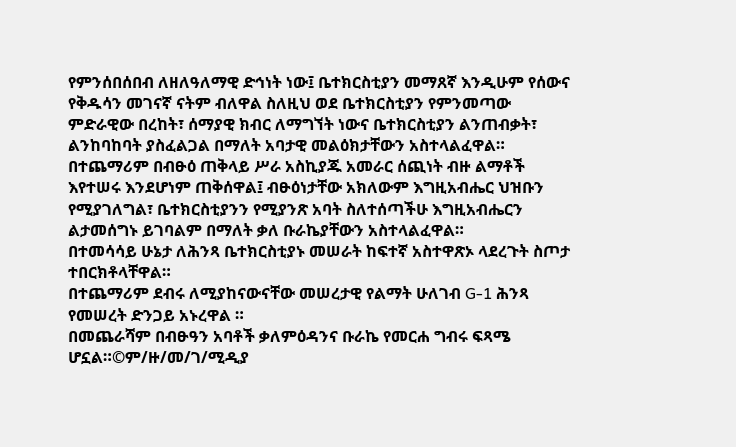የምንሰበሰበብ ለዘለዓለማዊ ድኅነት ነው፤ ቤተክርስቲያን መማጸኛ እንዲሁም የሰውና የቅዱሳን መገናኛ ናትም ብለዋል ስለዚህ ወደ ቤተክርስቲያን የምንመጣው ምድራዊው በረከት፣ ሰማያዊ ክብር ለማግኘት ነውና ቤተክርስቲያን ልንጠብቃት፣ ልንከባከባት ያስፈልጋል በማለት አባታዊ መልዕክታቸውን አስተላልፈዋል።
በተጨማሪም በብፁዕ ጠቅላይ ሥራ አስኪያጁ አመራር ሰጪነት ብዙ ልማቶች እየተሠሩ እንደሆነም ጠቅሰዋል፤ ብፁዕነታቸው አክለውም እግዚአብሔር ህዝቡን የሚያገለግል፣ ቤተክርስቲያንን የሚያንጽ አባት ስለተሰጣችሁ እግዚአብሔርን ልታመሰግኑ ይገባልም በማለት ቃለ ቡራኬያቸውን አስተላልፈዋል።
በተመሳሳይ ሁኔታ ለሕንጻ ቤተክርስቲያኑ መሠራት ከፍተኛ አስተዋጽኦ ላደረጉት ስጦታ ተበርክቶላቸዋል።
በተጨማሪም ደብሩ ለሚያከናውናቸው መሠረታዊ የልማት ሁለገብ G-1 ሕንጻ የመሠረት ድንጋይ አኑረዋል ።
በመጨራሻም በብፁዓን አባቶች ቃለምዕዳንና ቡራኬ የመርሐ ግብሩ ፍጻሜ ሆኗል።©ም/ዙ/መ/ገ/ሚዲያ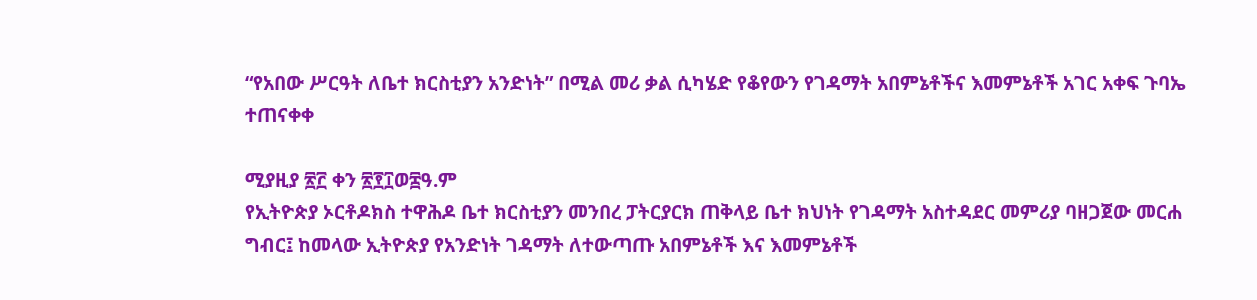“የአበው ሥርዓት ለቤተ ክርስቲያን አንድነት” በሚል መሪ ቃል ሲካሄድ የቆየውን የገዳማት አበምኔቶችና እመምኔቶች አገር አቀፍ ጉባኤ ተጠናቀቀ

ሚያዚያ ፳፫ ቀን ፳፻፲ወ፰ዓ.ም
የኢትዮጵያ ኦርቶዶክስ ተዋሕዶ ቤተ ክርስቲያን መንበረ ፓትርያርክ ጠቅላይ ቤተ ክህነት የገዳማት አስተዳደር መምሪያ ባዘጋጀው መርሐ ግብር፤ ከመላው ኢትዮጵያ የአንድነት ገዳማት ለተውጣጡ አበምኔቶች እና እመምኔቶች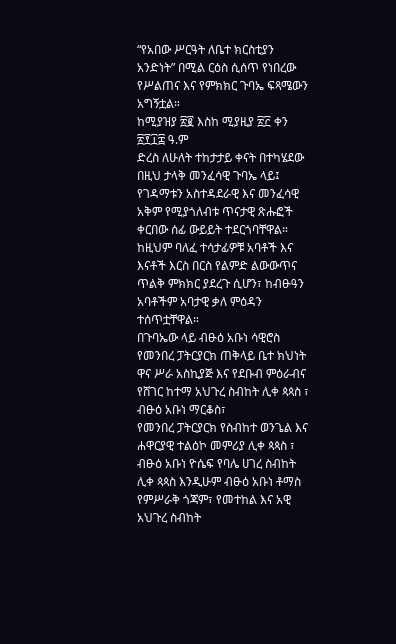“የአበው ሥርዓት ለቤተ ክርስቲያን አንድነት” በሚል ርዕስ ሲሰጥ የነበረው የሥልጠና እና የምክክር ጉባኤ ፍጻሜውን አግኝቷል።
ከሚያዝያ ፳፪ እስከ ሚያዚያ ፳፫ ቀን ፳፻፲፰ ዓ.ም
ድረስ ለሁለት ተከታታይ ቀናት በተካሄደው በዚህ ታላቅ መንፈሳዊ ጉባኤ ላይ፤ የገዳማቱን አስተዳደራዊ እና መንፈሳዊ አቅም የሚያጎለብቱ ጥናታዊ ጽሑፎች ቀርበው ሰፊ ውይይት ተደርጎባቸዋል። ከዚህም ባለፈ ተሳታፊዎቹ አባቶች እና እናቶች እርስ በርስ የልምድ ልውውጥና ጥልቅ ምክክር ያደረጉ ሲሆን፣ ከብፁዓን አባቶችም አባታዊ ቃለ ምዕዳን ተሰጥቷቸዋል።
በጉባኤው ላይ ብፁዕ አቡነ ሳዊሮስ የመንበረ ፓትርያርክ ጠቅላይ ቤተ ክህነት ዋና ሥራ አስኪያጅ እና የደቡብ ምዕራብና የሸገር ከተማ አህጉረ ስብከት ሊቀ ጳጳስ ፣ ብፁዕ አቡነ ማርቆስ፣
የመንበረ ፓትርያርክ የስብከተ ወንጌል እና ሐዋርያዊ ተልዕኮ መምሪያ ሊቀ ጳጳስ ፣ ብፁዕ አቡነ ዮሴፍ የባሌ ሀገረ ስብከት ሊቀ ጳጳስ እንዲሁም ብፁዕ አቡነ ቶማስ የምሥራቅ ጎጃም፣ የመተከል እና አዊ አህጉረ ስብከት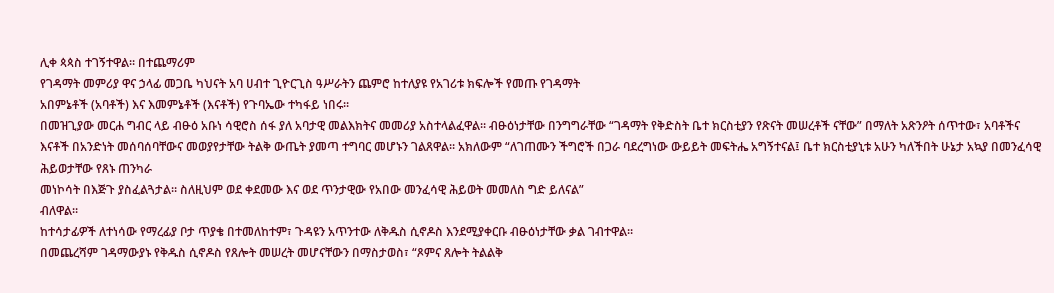ሊቀ ጳጳስ ተገኝተዋል። በተጨማሪም
የገዳማት መምሪያ ዋና ኃላፊ መጋቤ ካህናት አባ ሀብተ ጊዮርጊስ ዓሥራትን ጨምሮ ከተለያዩ የአገሪቱ ክፍሎች የመጡ የገዳማት
አበምኔቶች (አባቶች) እና እመምኔቶች (እናቶች) የጉባኤው ተካፋይ ነበሩ።
በመዝጊያው መርሐ ግብር ላይ ብፁዕ አቡነ ሳዊሮስ ሰፋ ያለ አባታዊ መልእክትና መመሪያ አስተላልፈዋል። ብፁዕነታቸው በንግግራቸው “ገዳማት የቅድስት ቤተ ክርስቲያን የጽናት መሠረቶች ናቸው” በማለት አጽንዖት ሰጥተው፣ አባቶችና እናቶች በአንድነት መሰባሰባቸውና መወያየታቸው ትልቅ ውጤት ያመጣ ተግባር መሆኑን ገልጸዋል። አክለውም “ለገጠሙን ችግሮች በጋራ ባደረግነው ውይይት መፍትሔ አግኝተናል፤ ቤተ ክርስቲያኒቱ አሁን ካለችበት ሁኔታ አኳያ በመንፈሳዊ ሕይወታቸው የጸኑ ጠንካራ
መነኮሳት በእጅጉ ያስፈልጓታል። ስለዚህም ወደ ቀደመው እና ወደ ጥንታዊው የአበው መንፈሳዊ ሕይወት መመለስ ግድ ይለናል”
ብለዋል።
ከተሳታፊዎች ለተነሳው የማረፊያ ቦታ ጥያቄ በተመለከተም፣ ጉዳዩን አጥንተው ለቅዱስ ሲኖዶስ እንደሚያቀርቡ ብፁዕነታቸው ቃል ገብተዋል።
በመጨረሻም ገዳማውያኑ የቅዱስ ሲኖዶስ የጸሎት መሠረት መሆናቸውን በማስታወስ፣ “ጾምና ጸሎት ትልልቅ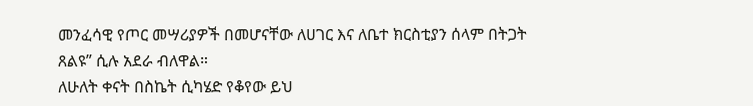መንፈሳዊ የጦር መሣሪያዎች በመሆናቸው ለሀገር እና ለቤተ ክርስቲያን ሰላም በትጋት ጸልዩ” ሲሉ አደራ ብለዋል።
ለሁለት ቀናት በስኬት ሲካሄድ የቆየው ይህ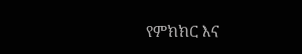የምክክር እና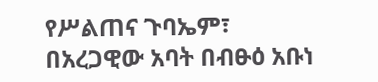የሥልጠና ጉባኤም፣ በአረጋዊው አባት በብፁዕ አቡነ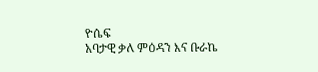ዮሴፍ
አባታዊ ቃለ ምዕዳን እና ቡራኬ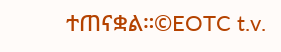ተጠናቋል።©EOTC t.v.